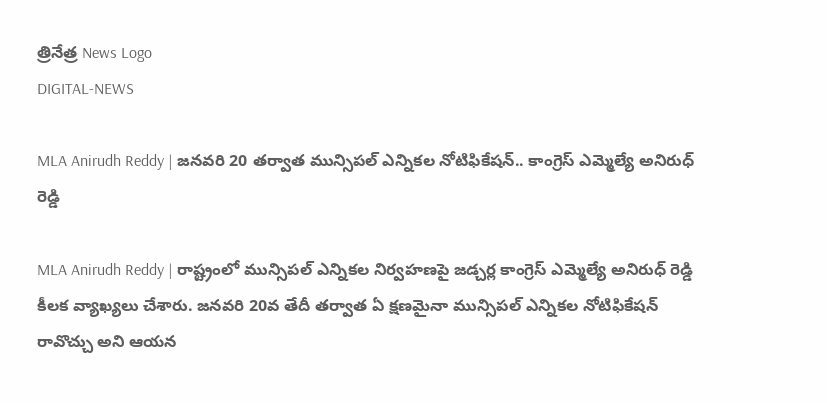త్రినేత్ర News Logo
DIGITAL-NEWS

MLA Anirudh Reddy | జ‌న‌వ‌రి 20 త‌ర్వాత మున్సిప‌ల్ ఎన్నిక‌ల నోటిఫికేష‌న్.. కాంగ్రెస్ ఎమ్మెల్యే అనిరుధ్ రెడ్డి

MLA Anirudh Reddy | రాష్ట్రంలో మున్సిప‌ల్ ఎన్నిక‌ల నిర్వ‌హ‌ణ‌పై జ‌డ్చ‌ర్ల కాంగ్రెస్ ఎమ్మెల్యే అనిరుధ్ రెడ్డి కీల‌క వ్యాఖ్య‌లు చేశారు. జ‌న‌వ‌రి 20వ తేదీ త‌ర్వాత ఏ క్ష‌ణ‌మైనా మున్సిప‌ల్ ఎన్నిక‌ల నోటిఫికేష‌న్ రావొచ్చు అని ఆయ‌న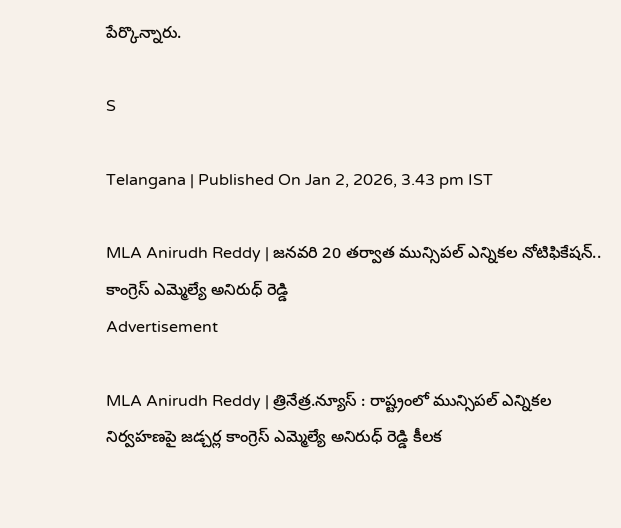పేర్కొన్నారు.

S

Telangana | Published On Jan 2, 2026, 3.43 pm IST

MLA Anirudh Reddy | జ‌న‌వ‌రి 20 త‌ర్వాత మున్సిప‌ల్ ఎన్నిక‌ల నోటిఫికేష‌న్.. కాంగ్రెస్ ఎమ్మెల్యే అనిరుధ్ రెడ్డి
Advertisement

MLA Anirudh Reddy | త్రినేత్ర‌.న్యూస్ : రాష్ట్రంలో మున్సిప‌ల్ ఎన్నిక‌ల నిర్వ‌హ‌ణ‌పై జ‌డ్చ‌ర్ల కాంగ్రెస్ ఎమ్మెల్యే అనిరుధ్ రెడ్డి కీల‌క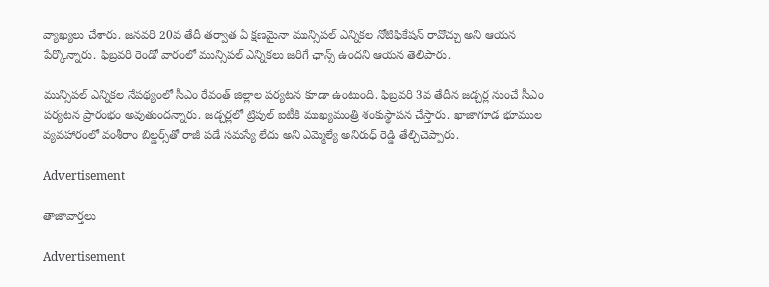వ్యాఖ్య‌లు చేశారు. జ‌న‌వ‌రి 20వ తేదీ త‌ర్వాత ఏ క్ష‌ణ‌మైనా మున్సిప‌ల్ ఎన్నిక‌ల నోటిఫికేష‌న్ రావొచ్చు అని ఆయ‌న పేర్కొన్నారు. ఫిబ్రవరి రెండో వారంలో మున్సిపల్ ఎన్నికలు జరిగే ఛాన్స్ ఉంద‌ని ఆయ‌న తెలిపారు.

మున్సిప‌ల్ ఎన్నిక‌ల నేప‌థ్యంలో సీఎం రేవంత్ జిల్లాల పర్యటన కూడా ఉంటుంది. ఫిబ్రవరి 3వ తేదీన జడ్చర్ల నుంచే సీఎం పర్యటన ప్రారంభం అవుతుంద‌న్నారు. జడ్చర్లలో ట్రిపుల్ ఐటీకి ముఖ్యమంత్రి శంకుస్థాపన చేస్తారు. ఖాజాగూడ భూముల వ్యవహారంలో వంశీరాం బిల్డర్స్‌తో రాజీ పడే సమస్యే లేదు అని ఎమ్మెల్యే అనిరుధ్ రెడ్డి తేల్చిచెప్పారు.

Advertisement

తాజావార్తలు

Advertisement